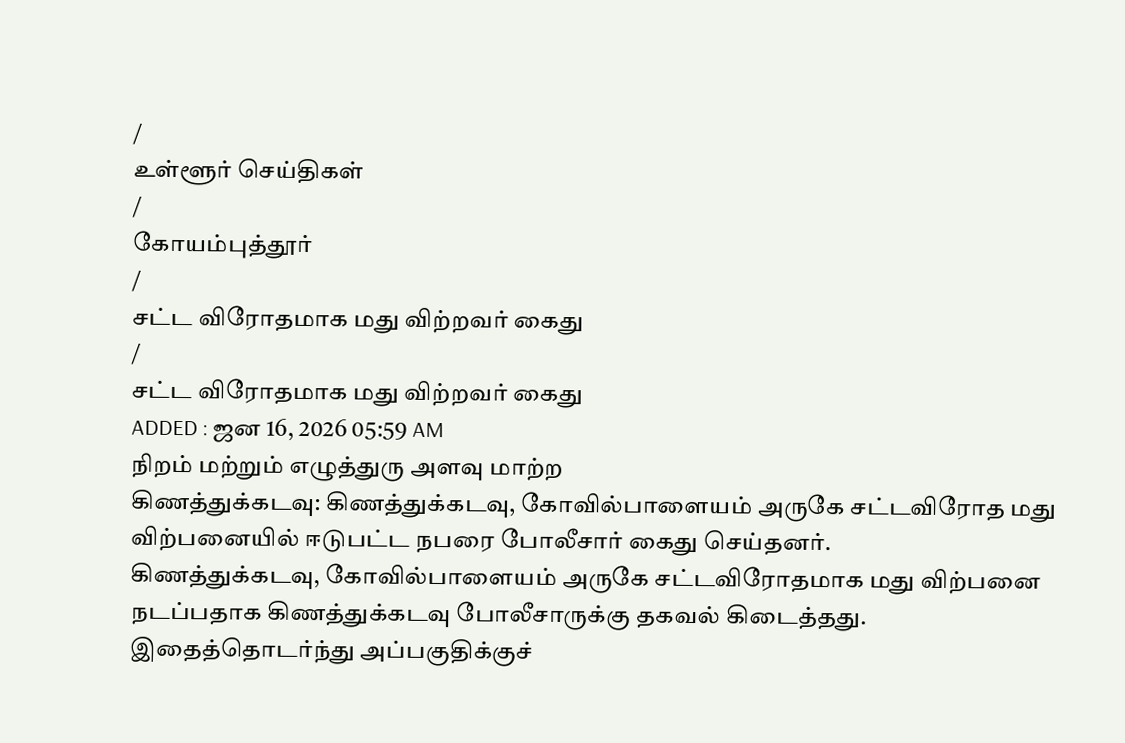/
உள்ளூர் செய்திகள்
/
கோயம்புத்தூர்
/
சட்ட விரோதமாக மது விற்றவர் கைது
/
சட்ட விரோதமாக மது விற்றவர் கைது
ADDED : ஜன 16, 2026 05:59 AM
நிறம் மற்றும் எழுத்துரு அளவு மாற்ற
கிணத்துக்கடவு: கிணத்துக்கடவு, கோவில்பாளையம் அருகே சட்டவிரோத மது விற்பனையில் ஈடுபட்ட நபரை போலீசார் கைது செய்தனர்.
கிணத்துக்கடவு, கோவில்பாளையம் அருகே சட்டவிரோதமாக மது விற்பனை நடப்பதாக கிணத்துக்கடவு போலீசாருக்கு தகவல் கிடைத்தது.
இதைத்தொடர்ந்து அப்பகுதிக்குச்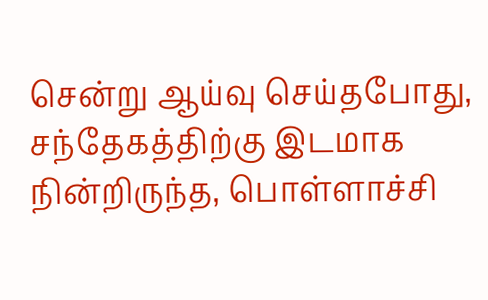சென்று ஆய்வு செய்தபோது, சந்தேகத்திற்கு இடமாக நின்றிருந்த, பொள்ளாச்சி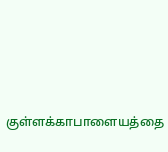குள்ளக்காபாளையத்தை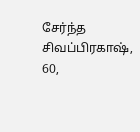சேர்ந்த சிவப்பிரகாஷ், 60,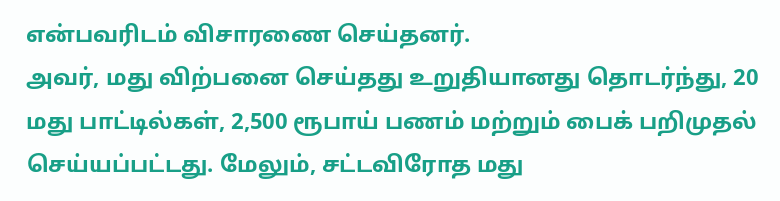என்பவரிடம் விசாரணை செய்தனர்.
அவர், மது விற்பனை செய்தது உறுதியானது தொடர்ந்து, 20 மது பாட்டில்கள், 2,500 ரூபாய் பணம் மற்றும் பைக் பறிமுதல் செய்யப்பட்டது. மேலும், சட்டவிரோத மது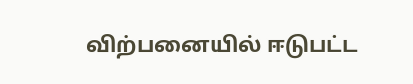விற்பனையில் ஈடுபட்ட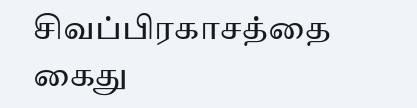சிவப்பிரகாசத்தை கைது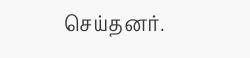செய்தனர்.